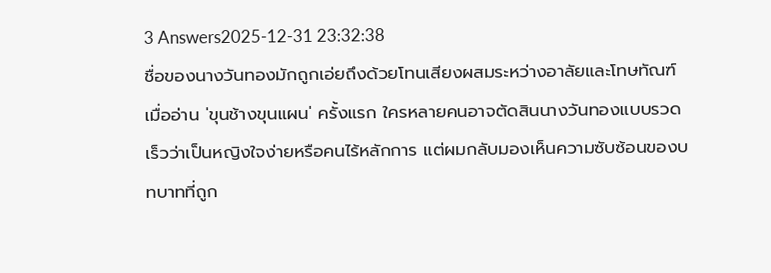3 Answers2025-12-31 23:32:38
ชื่อของนางวันทองมักถูกเอ่ยถึงด้วยโทนเสียงผสมระหว่างอาลัยและโทษทัณฑ์
เมื่ออ่าน 'ขุนช้างขุนแผน' ครั้งแรก ใครหลายคนอาจตัดสินนางวันทองแบบรวดเร็วว่าเป็นหญิงใจง่ายหรือคนไร้หลักการ แต่ผมกลับมองเห็นความซับซ้อนของบทบาทที่ถูก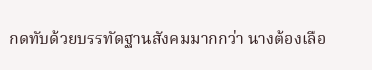กดทับด้วยบรรทัดฐานสังคมมากกว่า นางต้องเลือ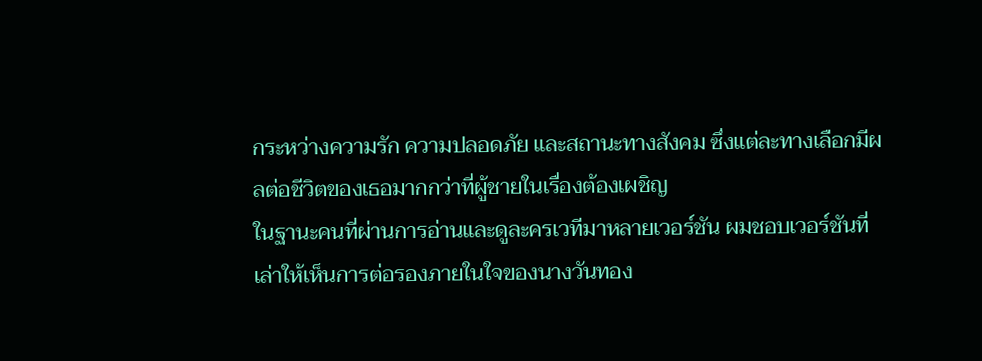กระหว่างความรัก ความปลอดภัย และสถานะทางสังคม ซึ่งแต่ละทางเลือกมีผลต่อชีวิตของเธอมากกว่าที่ผู้ชายในเรื่องต้องเผชิญ
ในฐานะคนที่ผ่านการอ่านและดูละครเวทีมาหลายเวอร์ชัน ผมชอบเวอร์ชันที่เล่าให้เห็นการต่อรองภายในใจของนางวันทอง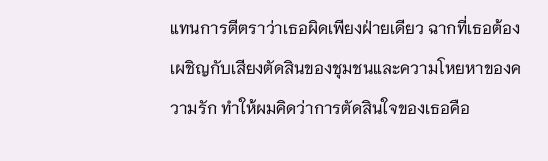แทนการตีตราว่าเธอผิดเพียงฝ่ายเดียว ฉากที่เธอต้องเผชิญกับเสียงตัดสินของชุมชนและความโหยหาของความรัก ทำให้ผมคิดว่าการตัดสินใจของเธอคือ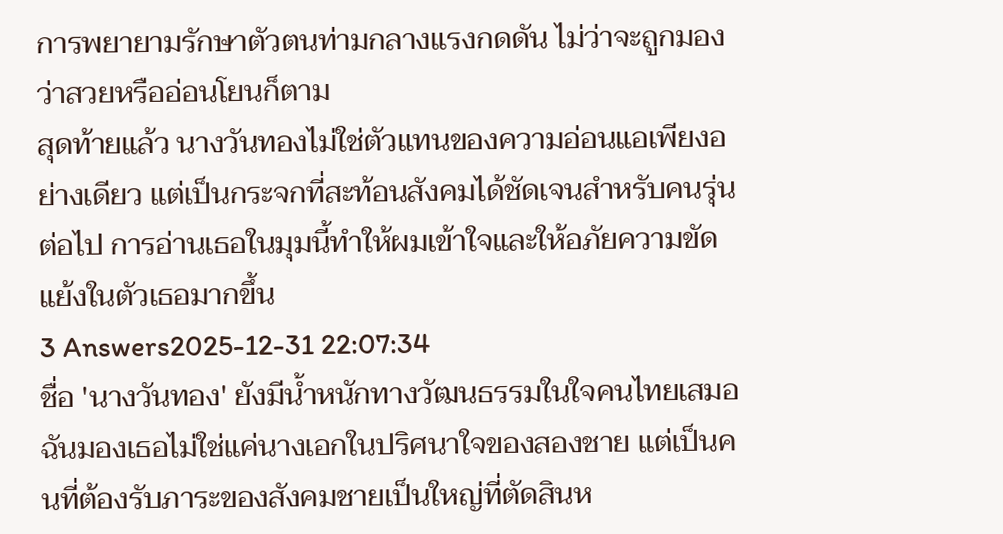การพยายามรักษาตัวตนท่ามกลางแรงกดดัน ไม่ว่าจะถูกมองว่าสวยหรืออ่อนโยนก็ตาม
สุดท้ายแล้ว นางวันทองไม่ใช่ตัวแทนของความอ่อนแอเพียงอย่างเดียว แต่เป็นกระจกที่สะท้อนสังคมได้ชัดเจนสำหรับคนรุ่นต่อไป การอ่านเธอในมุมนี้ทำให้ผมเข้าใจและให้อภัยความขัดแย้งในตัวเธอมากขึ้น
3 Answers2025-12-31 22:07:34
ชื่อ 'นางวันทอง' ยังมีน้ำหนักทางวัฒนธรรมในใจคนไทยเสมอ ฉันมองเธอไม่ใช่แค่นางเอกในปริศนาใจของสองชาย แต่เป็นคนที่ต้องรับภาระของสังคมชายเป็นใหญ่ที่ตัดสินห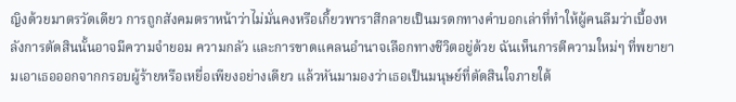ญิงด้วยมาตรวัดเดียว การถูกสังคมตราหน้าว่าไม่มั่นคงหรือเกี้ยวพาราสีกลายเป็นมรดกทางคำบอกเล่าที่ทำให้ผู้คนลืมว่าเบื้องหลังการตัดสินนั้นอาจมีความจำยอม ความกลัว และการขาดแคลนอำนาจเลือกทางชีวิตอยู่ด้วย ฉันเห็นการตีความใหม่ๆ ที่พยายามเอาเธอออกจากกรอบผู้ร้ายหรือเหยื่อเพียงอย่างเดียว แล้วหันมามองว่าเธอเป็นมนุษย์ที่ตัดสินใจภายใต้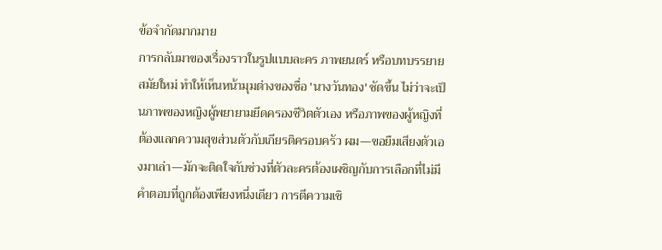ข้อจำกัดมากมาย
การกลับมาของเรื่องราวในรูปแบบละคร ภาพยนตร์ หรือบทบรรยายสมัยใหม่ ทำให้เห็นหน้ามุมต่างของชื่อ 'นางวันทอง' ชัดขึ้น ไม่ว่าจะเป็นภาพของหญิงผู้พยายามยึดครองชีวิตตัวเอง หรือภาพของผู้หญิงที่ต้องแลกความสุขส่วนตัวกับเกียรติครอบครัว ผม—ขอยืมเสียงตัวเองมาเล่า—มักจะติดใจกับช่วงที่ตัวละครต้องเผชิญกับการเลือกที่ไม่มีคำตอบที่ถูกต้องเพียงหนึ่งเดียว การตีความเชิ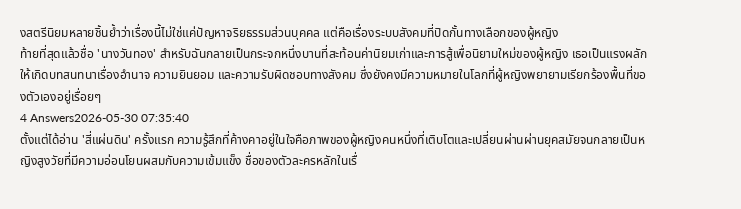งสตรีนิยมหลายชิ้นย้ำว่าเรื่องนี้ไม่ใช่แค่ปัญหาจริยธรรมส่วนบุคคล แต่คือเรื่องระบบสังคมที่ปิดกั้นทางเลือกของผู้หญิง
ท้ายที่สุดแล้วชื่อ 'นางวันทอง' สำหรับฉันกลายเป็นกระจกหนึ่งบานที่สะท้อนค่านิยมเก่าและการสู้เพื่อนิยามใหม่ของผู้หญิง เธอเป็นแรงผลักให้เกิดบทสนทนาเรื่องอำนาจ ความยินยอม และความรับผิดชอบทางสังคม ซึ่งยังคงมีความหมายในโลกที่ผู้หญิงพยายามเรียกร้องพื้นที่ของตัวเองอยู่เรื่อยๆ
4 Answers2026-05-30 07:35:40
ตั้งแต่ได้อ่าน 'สี่แผ่นดิน' ครั้งแรก ความรู้สึกที่ค้างคาอยู่ในใจคือภาพของผู้หญิงคนหนึ่งที่เติบโตและเปลี่ยนผ่านผ่านยุคสมัยจนกลายเป็นหญิงสูงวัยที่มีความอ่อนโยนผสมกับความเข้มแข็ง ชื่อของตัวละครหลักในเรื่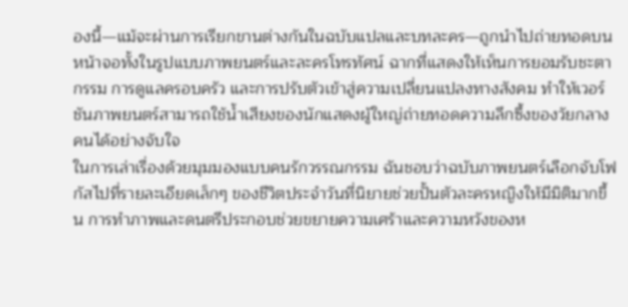องนี้—แม้จะผ่านการเรียกขานต่างกันในฉบับแปลและบทละคร—ถูกนำไปถ่ายทอดบนหน้าจอทั้งในรูปแบบภาพยนตร์และละครโทรทัศน์ ฉากที่แสดงให้เห็นการยอมรับชะตากรรม การดูแลครอบครัว และการปรับตัวเข้าสู่ความเปลี่ยนแปลงทางสังคม ทำให้เวอร์ชันภาพยนตร์สามารถใช้น้ำเสียงของนักแสดงผู้ใหญ่ถ่ายทอดความลึกซึ้งของวัยกลางคนได้อย่างจับใจ
ในการเล่าเรื่องด้วยมุมมองแบบคนรักวรรณกรรม ฉันชอบว่าฉบับภาพยนตร์เลือกจับโฟกัสไปที่รายละเอียดเล็กๆ ของชีวิตประจำวันที่นิยายช่วยปั้นตัวละครหญิงให้มีมิติมากขึ้น การทำภาพและดนตรีประกอบช่วยขยายความเศร้าและความหวังของห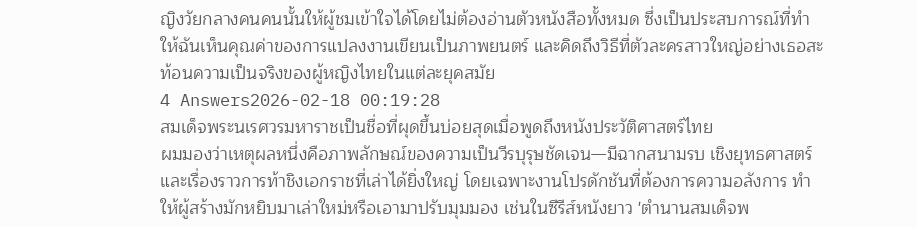ญิงวัยกลางคนคนนั้นให้ผู้ชมเข้าใจได้โดยไม่ต้องอ่านตัวหนังสือทั้งหมด ซึ่งเป็นประสบการณ์ที่ทำให้ฉันเห็นคุณค่าของการแปลงงานเขียนเป็นภาพยนตร์ และคิดถึงวิธีที่ตัวละครสาวใหญ่อย่างเธอสะท้อนความเป็นจริงของผู้หญิงไทยในแต่ละยุคสมัย
4 Answers2026-02-18 00:19:28
สมเด็จพระนเรศวรมหาราชเป็นชื่อที่ผุดขึ้นบ่อยสุดเมื่อพูดถึงหนังประวัติศาสตร์ไทย
ผมมองว่าเหตุผลหนึ่งคือภาพลักษณ์ของความเป็นวีรบุรุษชัดเจน—มีฉากสนามรบ เชิงยุทธศาสตร์ และเรื่องราวการท้าชิงเอกราชที่เล่าได้ยิ่งใหญ่ โดยเฉพาะงานโปรดักชันที่ต้องการความอลังการ ทำให้ผู้สร้างมักหยิบมาเล่าใหม่หรือเอามาปรับมุมมอง เช่นในซีรีส์หนังยาว 'ตำนานสมเด็จพ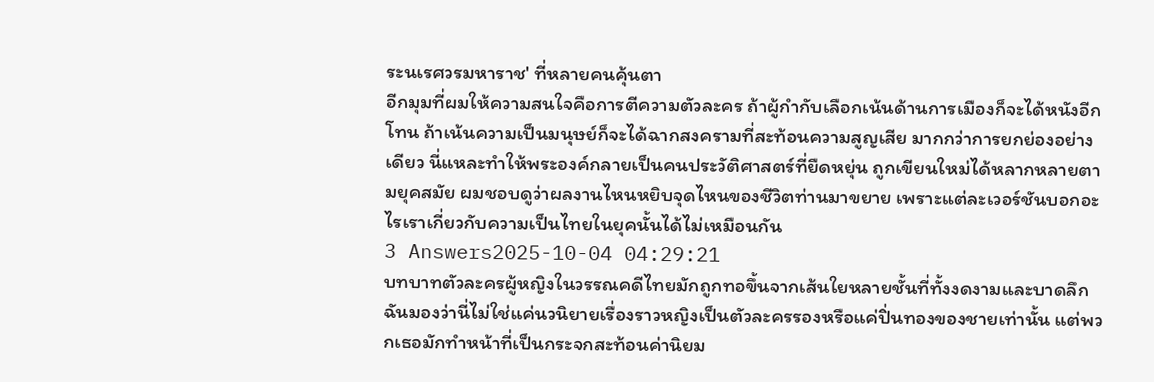ระนเรศวรมหาราช' ที่หลายคนคุ้นตา
อีกมุมที่ผมให้ความสนใจคือการตีความตัวละคร ถ้าผู้กำกับเลือกเน้นด้านการเมืองก็จะได้หนังอีกโทน ถ้าเน้นความเป็นมนุษย์ก็จะได้ฉากสงครามที่สะท้อนความสูญเสีย มากกว่าการยกย่องอย่างเดียว นี่แหละทำให้พระองค์กลายเป็นคนประวัติศาสตร์ที่ยืดหยุ่น ถูกเขียนใหม่ได้หลากหลายตามยุคสมัย ผมชอบดูว่าผลงานไหนหยิบจุดไหนของชีวิตท่านมาขยาย เพราะแต่ละเวอร์ชันบอกอะไรเราเกี่ยวกับความเป็นไทยในยุคนั้นได้ไม่เหมือนกัน
3 Answers2025-10-04 04:29:21
บทบาทตัวละครผู้หญิงในวรรณคดีไทยมักถูกทอขึ้นจากเส้นใยหลายชั้นที่ทั้งงดงามและบาดลึก ฉันมองว่านี่ไม่ใช่แค่นวนิยายเรื่องราวหญิงเป็นตัวละครรองหรือแค่ปิ่นทองของชายเท่านั้น แต่พวกเธอมักทำหน้าที่เป็นกระจกสะท้อนค่านิยม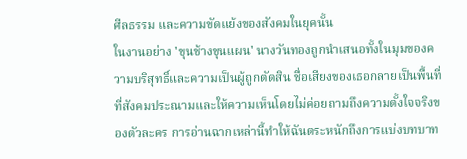ศีลธรรม และความขัดแย้งของสังคมในยุคนั้น
ในงานอย่าง 'ขุนช้างขุนแผน' นางวันทองถูกนำเสนอทั้งในมุมของความบริสุทธิ์และความเป็นผู้ถูกตัดสิน ชื่อเสียงของเธอกลายเป็นพื้นที่ที่สังคมประณามและให้ความเห็นโดยไม่ค่อยถามถึงความตั้งใจจริงของตัวละคร การอ่านฉากเหล่านี้ทำให้ฉันตระหนักถึงการแบ่งบทบาท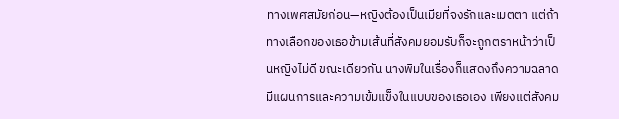ทางเพศสมัยก่อน—หญิงต้องเป็นเมียที่จงรักและเมตตา แต่ถ้าทางเลือกของเธอข้ามเส้นที่สังคมยอมรับก็จะถูกตราหน้าว่าเป็นหญิงไม่ดี ขณะเดียวกัน นางพิมในเรื่องก็แสดงถึงความฉลาดมีแผนการและความเข้มแข็งในแบบของเธอเอง เพียงแต่สังคม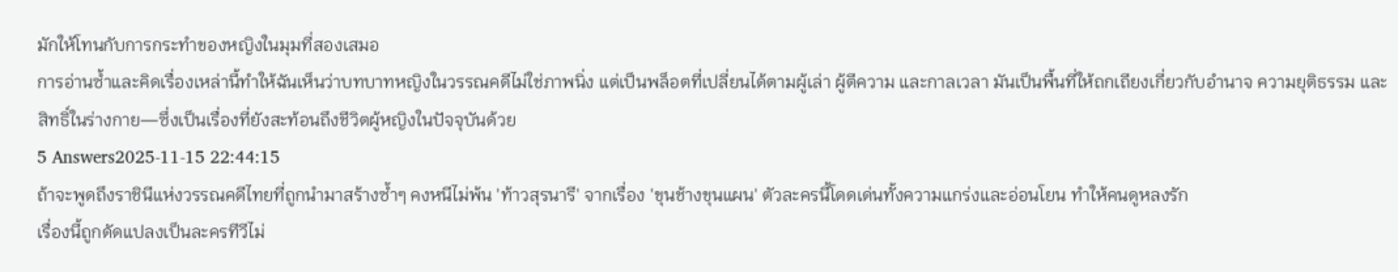มักให้โทนกับการกระทำของหญิงในมุมที่สองเสมอ
การอ่านซ้ำและคิดเรื่องเหล่านี้ทำให้ฉันเห็นว่าบทบาทหญิงในวรรณคดีไม่ใช่ภาพนิ่ง แต่เป็นพล็อตที่เปลี่ยนได้ตามผู้เล่า ผู้ตีความ และกาลเวลา มันเป็นพื้นที่ให้ถกเถียงเกี่ยวกับอำนาจ ความยุติธรรม และสิทธิ์ในร่างกาย—ซึ่งเป็นเรื่องที่ยังสะท้อนถึงชีวิตผู้หญิงในปัจจุบันด้วย
5 Answers2025-11-15 22:44:15
ถ้าจะพูดถึงราชินีแห่งวรรณคดีไทยที่ถูกนำมาสร้างซ้ำๆ คงหนีไม่พ้น 'ท้าวสุรนารี' จากเรื่อง 'ขุนช้างขุนแผน' ตัวละครนี้โดดเด่นทั้งความแกร่งและอ่อนโยน ทำให้คนดูหลงรัก
เรื่องนี้ถูกดัดแปลงเป็นละครทีวีไม่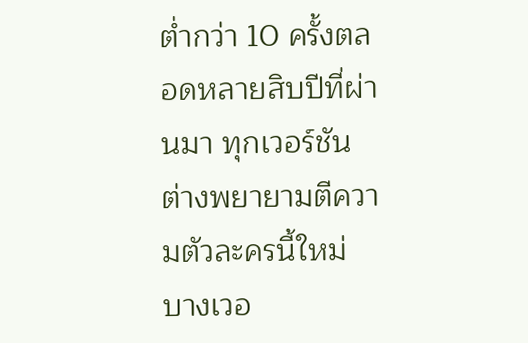ต่ำกว่า 10 ครั้งตลอดหลายสิบปีที่ผ่านมา ทุกเวอร์ชันต่างพยายามตีความตัวละครนี้ใหม่ บางเวอ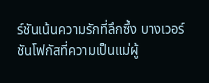ร์ชันเน้นความรักที่ลึกซึ้ง บางเวอร์ชันโฟกัสที่ความเป็นแม่ผู้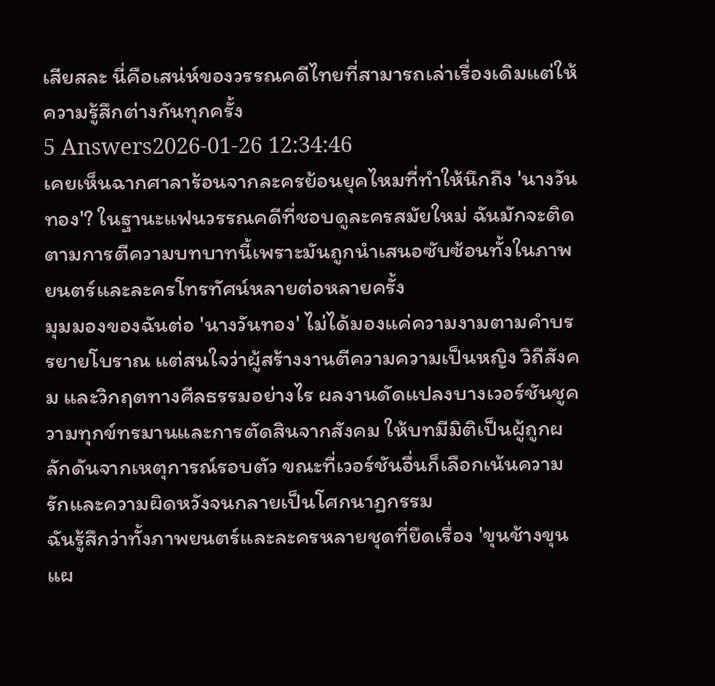เสียสละ นี่คือเสน่ห์ของวรรณคดีไทยที่สามารถเล่าเรื่องเดิมแต่ให้ความรู้สึกต่างกันทุกครั้ง
5 Answers2026-01-26 12:34:46
เคยเห็นฉากศาลาร้อนจากละครย้อนยุคไหมที่ทำให้นึกถึง 'นางวันทอง'? ในฐานะแฟนวรรณคดีที่ชอบดูละครสมัยใหม่ ฉันมักจะติดตามการตีความบทบาทนี้เพราะมันถูกนำเสนอซับซ้อนทั้งในภาพยนตร์และละครโทรทัศน์หลายต่อหลายครั้ง
มุมมองของฉันต่อ 'นางวันทอง' ไม่ได้มองแค่ความงามตามคำบรรยายโบราณ แต่สนใจว่าผู้สร้างงานตีความความเป็นหญิง วิถีสังคม และวิกฤตทางศีลธรรมอย่างไร ผลงานดัดแปลงบางเวอร์ชันชูความทุกข์ทรมานและการตัดสินจากสังคม ให้บทมีมิติเป็นผู้ถูกผลักดันจากเหตุการณ์รอบตัว ขณะที่เวอร์ชันอื่นก็เลือกเน้นความรักและความผิดหวังจนกลายเป็นโศกนาฏกรรม
ฉันรู้สึกว่าทั้งภาพยนตร์และละครหลายชุดที่ยึดเรื่อง 'ขุนช้างขุนแผ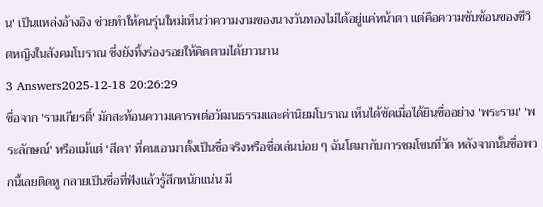น' เป็นแหล่งอ้างอิง ช่วยทำให้คนรุ่นใหม่เห็นว่าความงามของนางวันทองไม่ได้อยู่แค่หน้าตา แต่คือความซับซ้อนของชีวิตหญิงในสังคมโบราณ ซึ่งยังทิ้งร่องรอยให้คิดตามได้ยาวนาน
3 Answers2025-12-18 20:26:29
ชื่อจาก 'รามเกียรติ์' มักสะท้อนความเคารพต่อวัฒนธรรมและค่านิยมโบราณ เห็นได้ชัดเมื่อได้ยินชื่ออย่าง 'พระราม' 'พระลักษณ์' หรือแม้แต่ 'สีดา' ที่คนเอามาตั้งเป็นชื่อจริงหรือชื่อเล่นบ่อย ๆ ฉันโตมากับการชมโขนที่วัด หลังจากนั้นชื่อพวกนี้เลยติดหู กลายเป็นชื่อที่ฟังแล้วรู้สึกหนักแน่น มี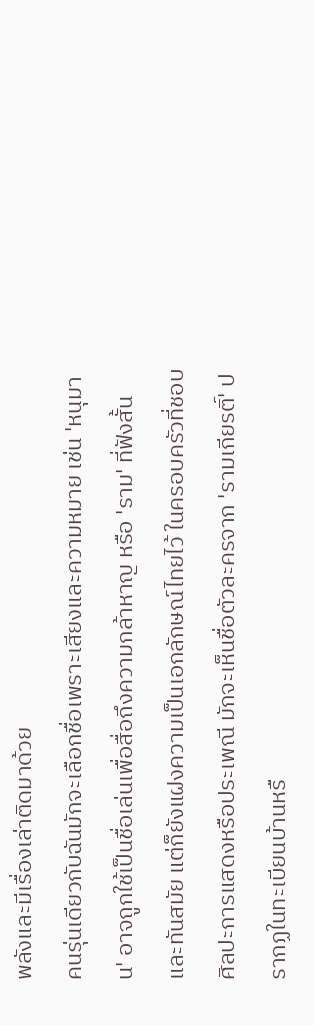พลังและมีเรื่องเล่าติดมาด้วย
คนรุ่นเดียวกับฉันมักจะเลือกชื่อเพราะเสียงและความหมาย เช่น 'หนุมาน' อาจถูกใช้เป็นชื่อเล่นเพื่อสื่อถึงความกล้าหาญ หรือ 'ราม' ที่ฟังสั้นและทันสมัย แต่ก็ยังแฝงความเป็นเอกลักษณ์ไทยไว้ ในครอบครัวที่ชอบศิลปะการแสดงหรือประเพณี มักจะเห็นชื่อตัวละครจาก 'รามเกียรติ์' ปรากฏในทะเบียนบ้านหรื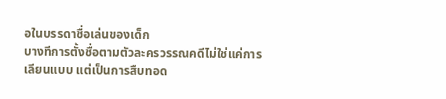อในบรรดาชื่อเล่นของเด็ก
บางทีการตั้งชื่อตามตัวละครวรรณคดีไม่ใช่แค่การเลียนแบบ แต่เป็นการสืบทอด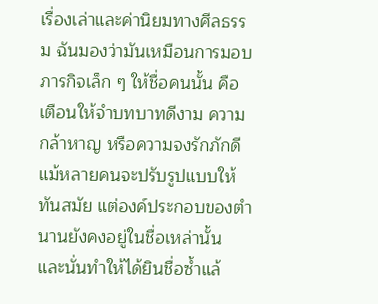เรื่องเล่าและค่านิยมทางศีลธรรม ฉันมองว่ามันเหมือนการมอบภารกิจเล็ก ๆ ให้ชื่อคนนั้น คือเตือนให้จำบทบาทดีงาม ความกล้าหาญ หรือความจงรักภักดี แม้หลายคนจะปรับรูปแบบให้ทันสมัย แต่องค์ประกอบของตำนานยังคงอยู่ในชื่อเหล่านั้น และนั่นทำให้ได้ยินชื่อซ้ำแล้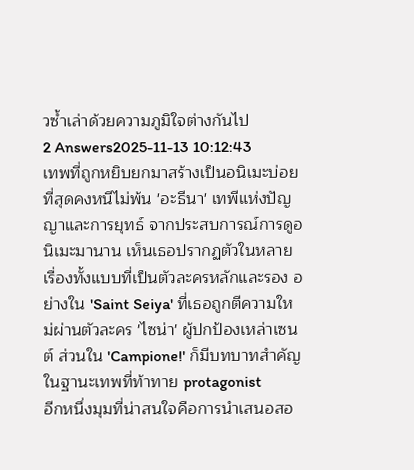วซ้ำเล่าด้วยความภูมิใจต่างกันไป
2 Answers2025-11-13 10:12:43
เทพที่ถูกหยิบยกมาสร้างเป็นอนิเมะบ่อยที่สุดคงหนีไม่พ้น 'อะธีนา' เทพีแห่งปัญญาและการยุทธ์ จากประสบการณ์การดูอนิเมะมานาน เห็นเธอปรากฏตัวในหลายเรื่องทั้งแบบที่เป็นตัวละครหลักและรอง อย่างใน 'Saint Seiya' ที่เธอถูกตีความใหม่ผ่านตัวละคร 'ไซน่า' ผู้ปกป้องเหล่าเซนต์ ส่วนใน 'Campione!' ก็มีบทบาทสำคัญในฐานะเทพที่ท้าทาย protagonist
อีกหนึ่งมุมที่น่าสนใจคือการนำเสนอสอ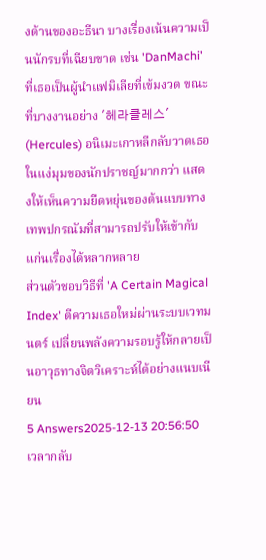งด้านของอะธีนา บางเรื่องเน้นความเป็นนักรบที่เฉียบขาด เช่น 'DanMachi' ที่เธอเป็นผู้นำแฟมิเลียที่เข้มงวด ขณะที่บางงานอย่าง '헤라클레스' (Hercules) อนิเมะเกาหลีกลับวาดเธอในแง่มุมของนักปราชญ์มากกว่า แสดงให้เห็นความยืดหยุ่นของต้นแบบทางเทพปกรณัมที่สามารถปรับให้เข้ากับแก่นเรื่องได้หลากหลาย
ส่วนตัวชอบวิธีที่ 'A Certain Magical Index' ตีความเธอใหม่ผ่านระบบเวทมนตร์ เปลี่ยนพลังความรอบรู้ให้กลายเป็นอาวุธทางจิตวิเคราะห์ได้อย่างแนบเนียน
5 Answers2025-12-13 20:56:50
เวลากลับ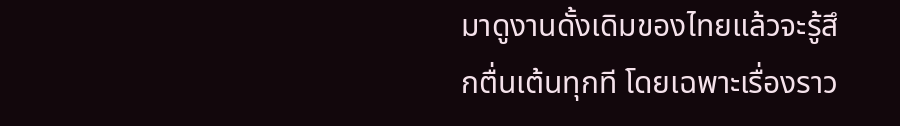มาดูงานดั้งเดิมของไทยแล้วจะรู้สึกตื่นเต้นทุกที โดยเฉพาะเรื่องราว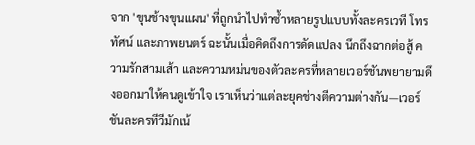จาก 'ขุนช้างขุนแผน' ที่ถูกนำไปทำซ้ำหลายรูปแบบทั้งละครเวที โทรทัศน์ และภาพยนตร์ ฉะนั้นเมื่อคิดถึงการดัดแปลง นึกถึงฉากต่อสู้ ความรักสามเส้า และความหม่นของตัวละครที่หลายเวอร์ชันพยายามดึงออกมาให้คนดูเข้าใจ เราเห็นว่าแต่ละยุคช่างตีความต่างกัน—เวอร์ชันละครทีวีมักเน้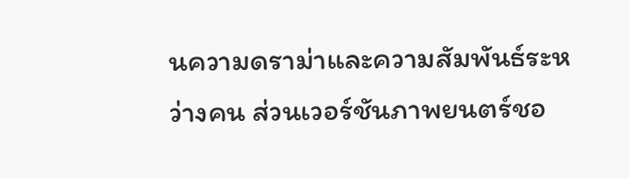นความดราม่าและความสัมพันธ์ระหว่างคน ส่วนเวอร์ชันภาพยนตร์ชอ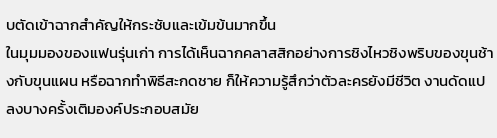บตัดเข้าฉากสำคัญให้กระชับและเข้มข้นมากขึ้น
ในมุมมองของแฟนรุ่นเก่า การได้เห็นฉากคลาสสิกอย่างการชิงไหวชิงพริบของขุนช้างกับขุนแผน หรือฉากทำพิธีสะกดชาย ก็ให้ความรู้สึกว่าตัวละครยังมีชีวิต งานดัดแปลงบางครั้งเติมองค์ประกอบสมัย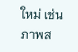ใหม่ เช่นภาพส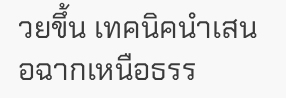วยขึ้น เทคนิคนำเสนอฉากเหนือธรร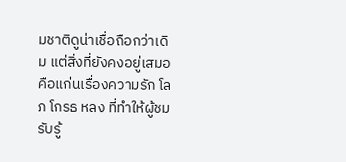มชาติดูน่าเชื่อถือกว่าเดิม แต่สิ่งที่ยังคงอยู่เสมอคือแก่นเรื่องความรัก โลภ โกรธ หลง ที่ทำให้ผู้ชมรับรู้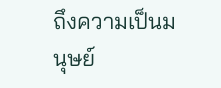ถึงความเป็นมนุษย์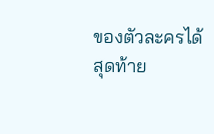ของตัวละครได้สุดท้าย